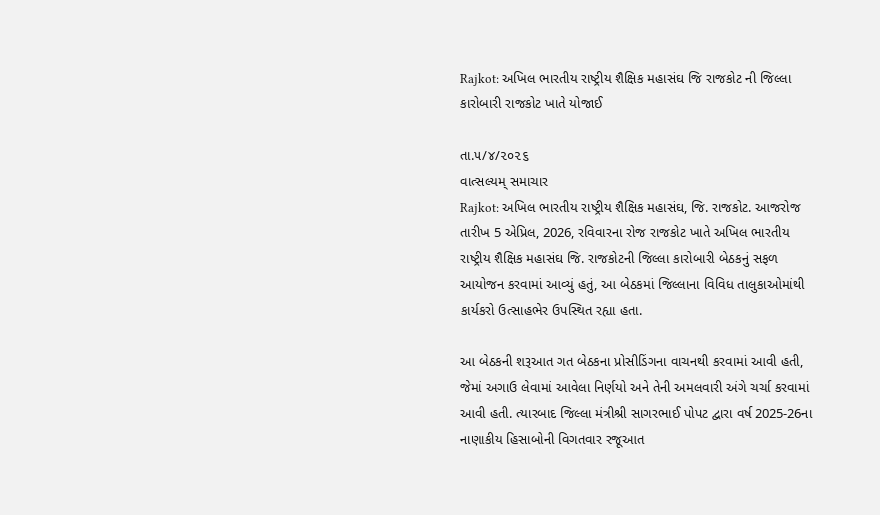Rajkot: અખિલ ભારતીય રાષ્ટ્રીય શૈક્ષિક મહાસંઘ જિ રાજકોટ ની જિલ્લા કારોબારી રાજકોટ ખાતે યોજાઈ

તા.૫/૪/૨૦૨૬
વાત્સલ્યમ્ સમાચાર
Rajkot: અખિલ ભારતીય રાષ્ટ્રીય શૈક્ષિક મહાસંઘ, જિ. રાજકોટ. આજરોજ તારીખ 5 એપ્રિલ, 2026, રવિવારના રોજ રાજકોટ ખાતે અખિલ ભારતીય રાષ્ટ્રીય શૈક્ષિક મહાસંઘ જિ. રાજકોટની જિલ્લા કારોબારી બેઠકનું સફળ આયોજન કરવામાં આવ્યું હતું, આ બેઠકમાં જિલ્લાના વિવિધ તાલુકાઓમાંથી કાર્યકરો ઉત્સાહભેર ઉપસ્થિત રહ્યા હતા.

આ બેઠકની શરૂઆત ગત બેઠકના પ્રોસીડિંગના વાચનથી કરવામાં આવી હતી, જેમાં અગાઉ લેવામાં આવેલા નિર્ણયો અને તેની અમલવારી અંગે ચર્ચા કરવામાં આવી હતી. ત્યારબાદ જિલ્લા મંત્રીશ્રી સાગરભાઈ પોપટ દ્વારા વર્ષ 2025-26ના નાણાકીય હિસાબોની વિગતવાર રજૂઆત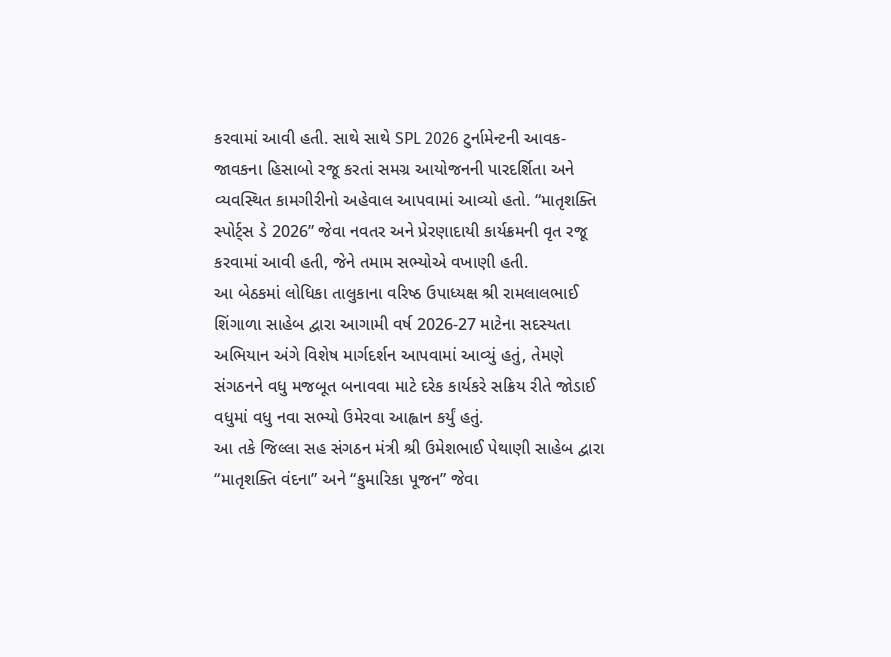કરવામાં આવી હતી. સાથે સાથે SPL 2026 ટુર્નામેન્ટની આવક-જાવકના હિસાબો રજૂ કરતાં સમગ્ર આયોજનની પારદર્શિતા અને વ્યવસ્થિત કામગીરીનો અહેવાલ આપવામાં આવ્યો હતો. “માતૃશક્તિ સ્પોર્ટ્સ ડે 2026” જેવા નવતર અને પ્રેરણાદાયી કાર્યક્રમની વૃત રજૂ કરવામાં આવી હતી, જેને તમામ સભ્યોએ વખાણી હતી.
આ બેઠકમાં લોધિકા તાલુકાના વરિષ્ઠ ઉપાધ્યક્ષ શ્રી રામલાલભાઈ શિંગાળા સાહેબ દ્વારા આગામી વર્ષ 2026-27 માટેના સદસ્યતા અભિયાન અંગે વિશેષ માર્ગદર્શન આપવામાં આવ્યું હતું, તેમણે સંગઠનને વધુ મજબૂત બનાવવા માટે દરેક કાર્યકરે સક્રિય રીતે જોડાઈ વધુમાં વધુ નવા સભ્યો ઉમેરવા આહ્વાન કર્યું હતું.
આ તકે જિલ્લા સહ સંગઠન મંત્રી શ્રી ઉમેશભાઈ પેથાણી સાહેબ દ્વારા “માતૃશક્તિ વંદના” અને “કુમારિકા પૂજન” જેવા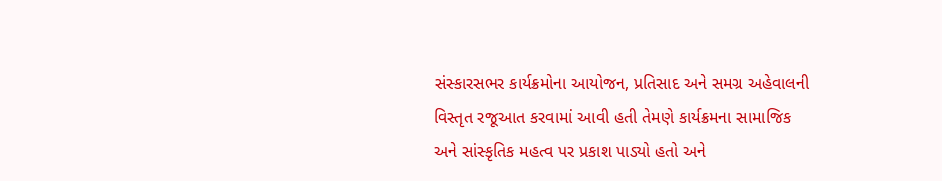સંસ્કારસભર કાર્યક્રમોના આયોજન, પ્રતિસાદ અને સમગ્ર અહેવાલની વિસ્તૃત રજૂઆત કરવામાં આવી હતી તેમણે કાર્યક્રમના સામાજિક અને સાંસ્કૃતિક મહત્વ પર પ્રકાશ પાડ્યો હતો અને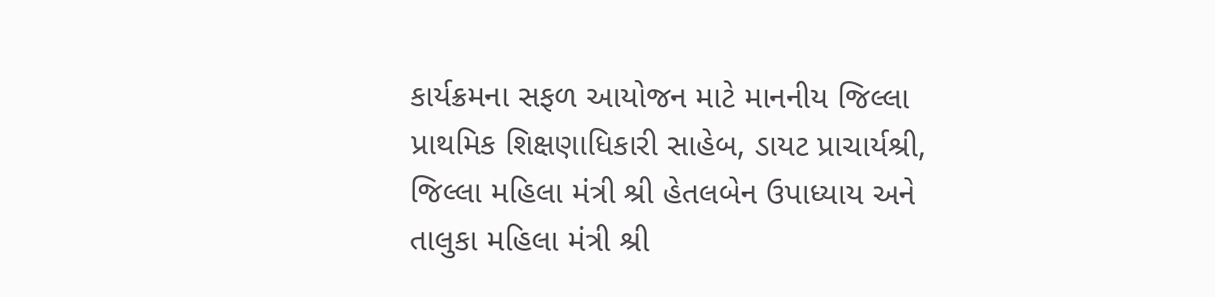કાર્યક્રમના સફળ આયોજન માટે માનનીય જિલ્લા પ્રાથમિક શિક્ષણાધિકારી સાહેબ, ડાયટ પ્રાચાર્યશ્રી, જિલ્લા મહિલા મંત્રી શ્રી હેતલબેન ઉપાધ્યાય અને તાલુકા મહિલા મંત્રી શ્રી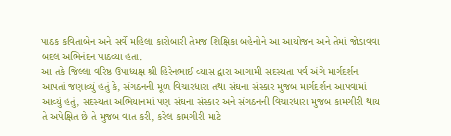પાઠક કવિતાબેન અને સર્વે મહિલા કારોબારી તેમજ શિક્ષિકા બહેનોને આ આયોજન અને તેમાં જોડાવવા બદલ અભિનંદન પાઠવ્યા હતા.
આ તકે જિલ્લા વરિષ્ઠ ઉપાધ્યક્ષ શ્રી હિરેનભાઈ વ્યાસ દ્વારા આગામી સદસ્યતા પર્વ અંગે માર્ગદર્શન આપતાં જણાવ્યું હતું કે, સંગઠનની મૂળ વિચારધારા તથા સંઘના સંસ્કાર મુજબ માર્ગદર્શન આપવામાં આવ્યું હતું, સદસ્યતા અભિયાનમાં પણ સંઘના સંસ્કાર અને સંગઠનની વિચારધારા મુજબ કામગીરી થાય તે અપેક્ષિત છે તે મુજબ વાત કરી, કરેલ કામગીરી માટે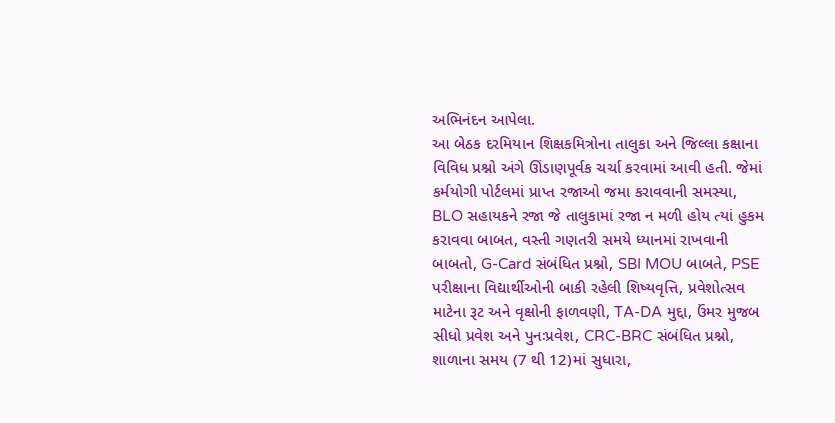અભિનંદન આપેલા.
આ બેઠક દરમિયાન શિક્ષકમિત્રોના તાલુકા અને જિલ્લા કક્ષાના વિવિધ પ્રશ્નો અંગે ઊંડાણપૂર્વક ચર્ચા કરવામાં આવી હતી. જેમાં કર્મયોગી પોર્ટલમાં પ્રાપ્ત રજાઓ જમા કરાવવાની સમસ્યા, BLO સહાયકને રજા જે તાલુકામાં રજા ન મળી હોય ત્યાં હુકમ કરાવવા બાબત, વસ્તી ગણતરી સમયે ધ્યાનમાં રાખવાની બાબતો, G-Card સંબંધિત પ્રશ્નો, SBI MOU બાબતે, PSE પરીક્ષાના વિદ્યાર્થીઓની બાકી રહેલી શિષ્યવૃત્તિ, પ્રવેશોત્સવ માટેના રૂટ અને વૃક્ષોની ફાળવણી, TA-DA મુદ્દા, ઉંમર મુજબ સીધો પ્રવેશ અને પુનઃપ્રવેશ, CRC-BRC સંબંધિત પ્રશ્નો, શાળાના સમય (7 થી 12)માં સુધારા,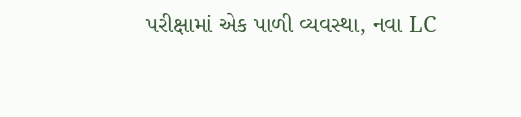પરીક્ષામાં એક પાળી વ્યવસ્થા, નવા LC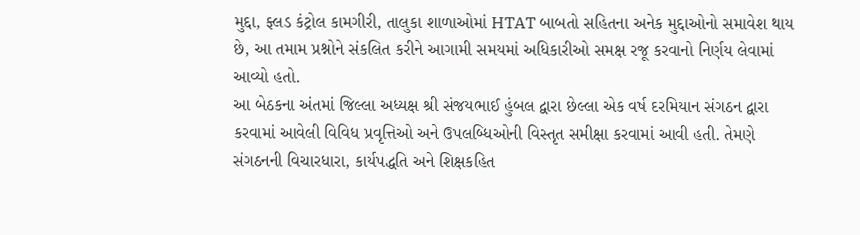મુદ્દા, ફ્લડ કંટ્રોલ કામગીરી, તાલુકા શાળાઓમાં HTAT બાબતો સહિતના અનેક મુદ્દાઓનો સમાવેશ થાય છે, આ તમામ પ્રશ્નોને સંકલિત કરીને આગામી સમયમાં અધિકારીઓ સમક્ષ રજૂ કરવાનો નિર્ણય લેવામાં આવ્યો હતો.
આ બેઠકના અંતમાં જિલ્લા અધ્યક્ષ શ્રી સંજયભાઈ હુંબલ દ્વારા છેલ્લા એક વર્ષ દરમિયાન સંગઠન દ્વારા કરવામાં આવેલી વિવિધ પ્રવૃત્તિઓ અને ઉપલબ્ધિઓની વિસ્તૃત સમીક્ષા કરવામાં આવી હતી. તેમણે સંગઠનની વિચારધારા, કાર્યપદ્ધતિ અને શિક્ષકહિત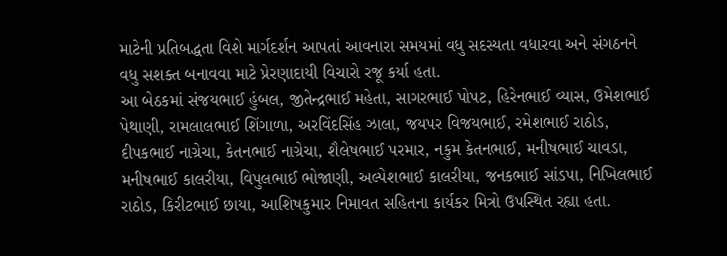માટેની પ્રતિબદ્ધતા વિશે માર્ગદર્શન આપતાં આવનારા સમયમાં વધુ સદસ્યતા વધારવા અને સંગઠનને વધુ સશક્ત બનાવવા માટે પ્રેરણાદાયી વિચારો રજૂ કર્યા હતા.
આ બેઠકમાં સંજયભાઈ હુંબલ, જીતેન્દ્રભાઈ મહેતા, સાગરભાઈ પોપટ, હિરેનભાઈ વ્યાસ, ઉમેશભાઈ પેથાણી, રામલાલભાઈ શિંગાળા, અરવિંદસિંહ ઝાલા, જયપર વિજયભાઈ, રમેશભાઈ રાઠોડ, દીપકભાઈ નાગ્રેચા, કેતનભાઈ નાગ્રેચા, શૈલેષભાઈ પરમાર, નકુમ કેતનભાઈ, મનીષભાઈ ચાવડા, મનીષભાઈ કાલરીયા, વિપુલભાઈ ભોજાણી, અલ્પેશભાઈ કાલરીયા, જનકભાઈ સાંડપા, નિખિલભાઈ રાઠોડ, કિરીટભાઈ છાયા, આશિષકુમાર નિમાવત સહિતના કાર્યકર મિત્રો ઉપસ્થિત રહ્યા હતા.